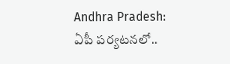Andhra Pradesh: ఏపీ పర్యటనలో..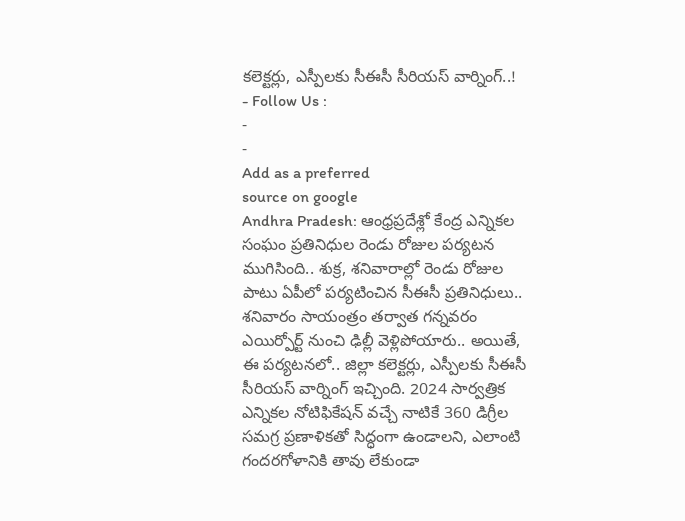కలెక్టర్లు, ఎస్పీలకు సీఈసీ సీరియస్ వార్నింగ్..!
- Follow Us :
-
-
Add as a preferred
source on google
Andhra Pradesh: ఆంధ్రప్రదేశ్లో కేంద్ర ఎన్నికల సంఘం ప్రతినిధుల రెండు రోజుల పర్యటన ముగిసింది.. శుక్ర, శనివారాల్లో రెండు రోజుల పాటు ఏపీలో పర్యటించిన సీఈసీ ప్రతినిధులు.. శనివారం సాయంత్రం తర్వాత గన్నవరం ఎయిర్పోర్ట్ నుంచి ఢిల్లీ వెళ్లిపోయారు.. అయితే, ఈ పర్యటనలో.. జిల్లా కలెక్టర్లు, ఎస్పీలకు సీఈసీ సీరియస్ వార్నింగ్ ఇచ్చింది. 2024 సార్వత్రిక ఎన్నికల నోటిఫికేషన్ వచ్చే నాటికే 360 డిగ్రీల సమగ్ర ప్రణాళికతో సిద్ధంగా ఉండాలని, ఎలాంటి గందరగోళానికి తావు లేకుండా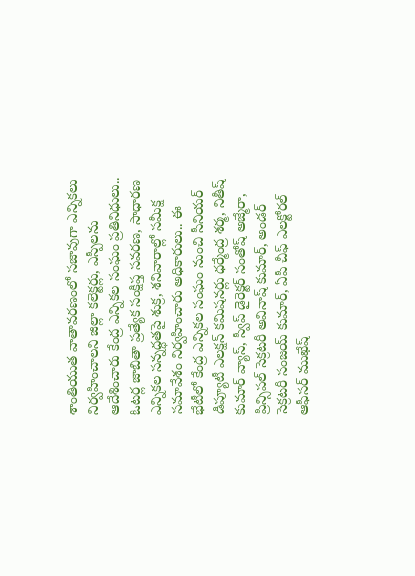శాంతియుత వాతావరణంలో సజావుగా ఎన్నికలు నిర్వహించాలని జిల్లా కలెక్టర్లు, ఎస్పీలను ఆదేశించారు కేంద్ర ఎన్నికల సంఘం ప్రతినిధులు..
ఓటర్ల జాబితా ప్రత్యేక సంక్షిప్త సవరణ, సాధారణ ఎన్నికల సన్నద్ధతపై శుక్ర, శనివారాల్లో సమీక్ష సమావేశం నిర్వహించారు అధికారులు.. ఈ భేటీలో కేంద్ర ఎన్నికల సంఘం నుంచి సీనియర్ డిప్యూటీ ఎలక్షన్ కమిషనర్లు ధర్మేంద్ర శర్మ, నితీష్ కుమార్ వ్యాస్, స్వీప్ డైరెక్టర్ సంతోష్ అజ్మేరా, ప్రిన్సిపల్ సెక్రటరీ అవినాష్ కుమార్, అండర్ సెక్రటరీ సంజయ్ కుమార్, ఏపీ చీఫ్ ఎలక్టోరల్ ఆఫీసర్ ముఖేష్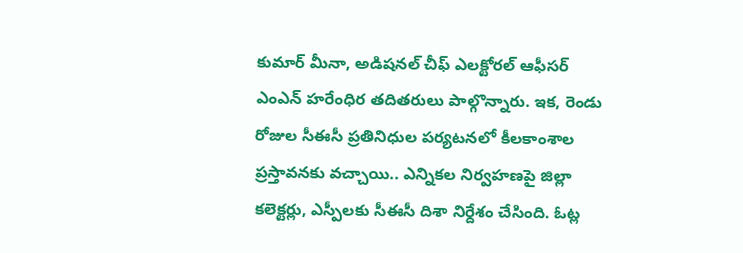కుమార్ మీనా, అడిషనల్ చీఫ్ ఎలక్టోరల్ ఆఫీసర్ ఎంఎన్ హరేంధిర తదితరులు పాల్గొన్నారు. ఇక, రెండు రోజుల సీఈసీ ప్రతినిధుల పర్యటనలో కీలకాంశాల ప్రస్తావనకు వచ్చాయి.. ఎన్నికల నిర్వహణపై జిల్లా కలెక్టర్లు, ఎస్పీలకు సీఈసీ దిశా నిర్దేశం చేసింది. ఓట్ల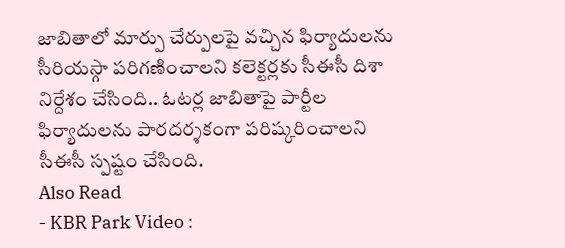జాబితాలో మార్పు చేర్పులపై వచ్చిన ఫిర్యాదులను సీరియస్గా పరిగణించాలని కలెక్టర్లకు సీఈసీ దిశా నిర్దేశం చేసింది.. ఓటర్ల జాబితాపై పార్టీల ఫిర్యాదులను పారదర్శకంగా పరిష్కరించాలని సీఈసీ స్పష్టం చేసింది.
Also Read
- KBR Park Video :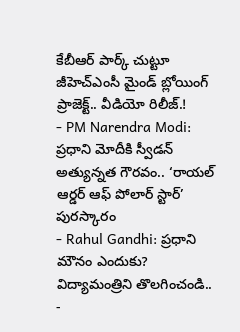కేబీఆర్ పార్క్ చుట్టూ జీహెచ్ఎంసీ మైండ్ బ్లోయింగ్ ప్రాజెక్ట్.. వీడియో రిలీజ్.!
- PM Narendra Modi: ప్రధాని మోదీకి స్వీడన్ అత్యున్నత గౌరవం.. ‘రాయల్ ఆర్డర్ ఆఫ్ పోలార్ స్టార్’ పురస్కారం
- Rahul Gandhi: ప్రధాని మౌనం ఎందుకు? విద్యామంత్రిని తొలగించండి..
-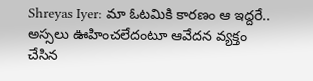Shreyas Iyer: మా ఓటమికి కారణం ఆ ఇద్దరే.. అస్సలు ఊహించలేదంటూ ఆవేదన వ్యక్తం చేసిన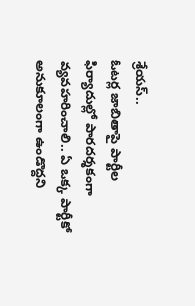శ్రేయస్..
ఓటర్ల జాబితాపై పార్టీల ఫిర్యాదుల్లో పారదర్శకంగా వ్యవహరించాలి.. ఏ ఒక్క పార్టీకో అనుకూలంగా ఉండొద్దని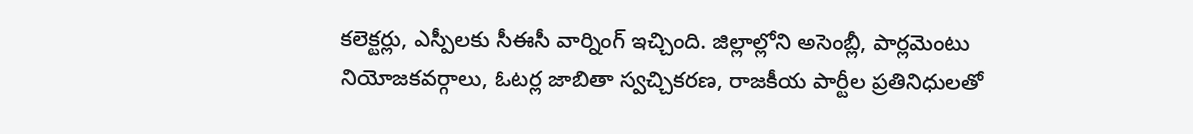కలెక్టర్లు, ఎస్పీలకు సీఈసీ వార్నింగ్ ఇచ్చింది. జిల్లాల్లోని అసెంబ్లీ, పార్లమెంటు నియోజకవర్గాలు, ఓటర్ల జాబితా స్వచ్చికరణ, రాజకీయ పార్టీల ప్రతినిధులతో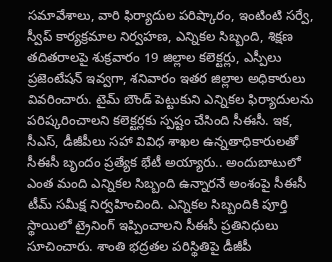సమావేశాలు, వారి ఫిర్యాదుల పరిష్కారం, ఇంటింటి సర్వే, స్వీప్ కార్యక్రమాల నిర్వహణ, ఎన్నికల సిబ్బంది, శిక్షణ తదితరాలపై శుక్రవారం 19 జిల్లాల కలెక్టర్లు, ఎస్పీలు ప్రజెంటేషన్ ఇవ్వగా, శనివారం ఇతర జిల్లాల అధికారులు వివరించారు. టైమ్ బౌండ్ పెట్టుకుని ఎన్నికల ఫిర్యాదులను పరిష్కరించాలని కలెక్టర్లకు స్పష్టం చేసింది సీఈసీ. ఇక, సీఎస్, డీజీపీలు సహా వివిధ శాఖల ఉన్నతాధికారులతో సీఈసీ బృందం ప్రత్యేక భేటీ అయ్యారు.. అందుబాటులో ఎంత మంది ఎన్నికల సిబ్బంది ఉన్నారనే అంశంపై సీఈసీ టీమ్ సమీక్ష నిర్వహించింది. ఎన్నికల సిబ్బందికి పూర్తి స్థాయిలో ట్రైనింగ్ ఇప్పించాలని సీఈసీ ప్రతినిధులు సూచించారు. శాంతి భద్రతల పరిస్థితిపై డీజీపీ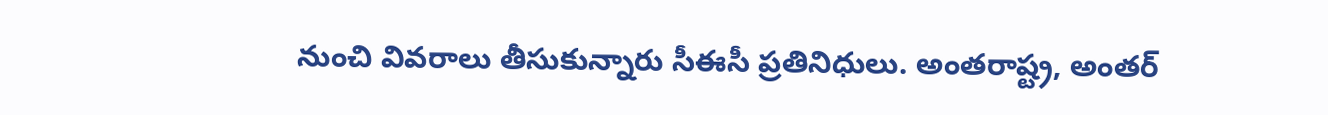నుంచి వివరాలు తీసుకున్నారు సీఈసీ ప్రతినిధులు. అంతరాష్ట్ర, అంతర్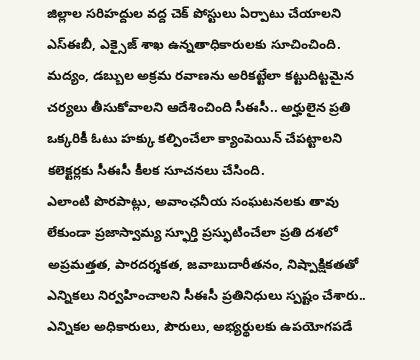జిల్లాల సరిహద్దుల వద్ద చెక్ పోస్టులు ఏర్పాటు చేయాలని ఎస్ఈబీ, ఎక్సైజ్ శాఖ ఉన్నతాధికారులకు సూచించింది. మద్యం, డబ్బుల అక్రమ రవాణను అరికట్టేలా కట్టుదిట్టమైన చర్యలు తీసుకోవాలని ఆదేశించింది సీఈసీ.. అర్హులైన ప్రతి ఒక్కరికీ ఓటు హక్కు కల్పించేలా క్యాంపెయిన్ చేపట్టాలని కలెక్టర్లకు సీఈసీ కీలక సూచనలు చేసింది.
ఎలాంటి పొరపాట్లు, అవాంఛనీయ సంఘటనలకు తావు లేకుండా ప్రజాస్వామ్య స్ఫూర్తి ప్రస్ఫుటించేలా ప్రతి దశలో అప్రమత్తత, పారదర్శకత, జవాబుదారీతనం, నిష్పాక్షికతతో ఎన్నికలు నిర్వహించాలని సీఈసీ ప్రతినిధులు స్పష్టం చేశారు.. ఎన్నికల అధికారులు, పౌరులు, అభ్యర్థులకు ఉపయోగపడే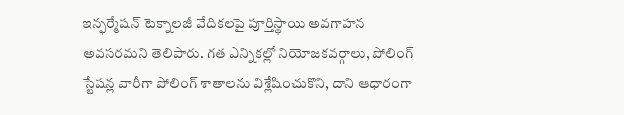ఇన్ఫర్మేషన్ టెక్నాలజీ వేదికలపై పూర్తిస్థాయి అవగాహన అవసరమని తెలిపారు. గత ఎన్నికల్లో నియోజకవర్గాలు, పోలింగ్ స్టేషన్ల వారీగా పోలింగ్ శాతాలను విశ్లేషించుకొని, దాని ఆధారంగా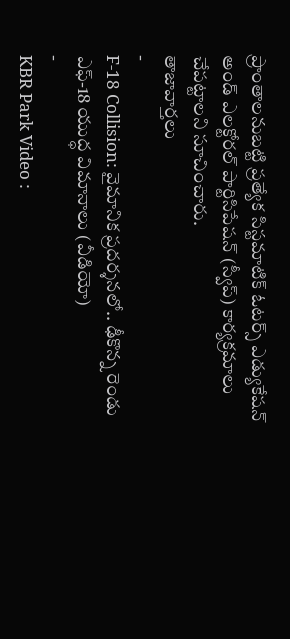ప్రాంతాలనుబట్టి ప్రత్యేక సిస్టమాటిక్ ఓటర్స్ ఎడ్యుకేషన్ అండ్ ఎలక్టోరల్ పార్టిసిపేషన్ (స్వీప్) కార్యక్రమాలు చేపట్టాలని సూచించారు.
తాజావార్తలు
-
F-18 Collision: వైమానిక ప్రదర్శనలో.. ఢీకొన్న రెండు ఎఫ్-18 యుద్ధ విమానాలు (వీడియో)
-
KBR Park Video :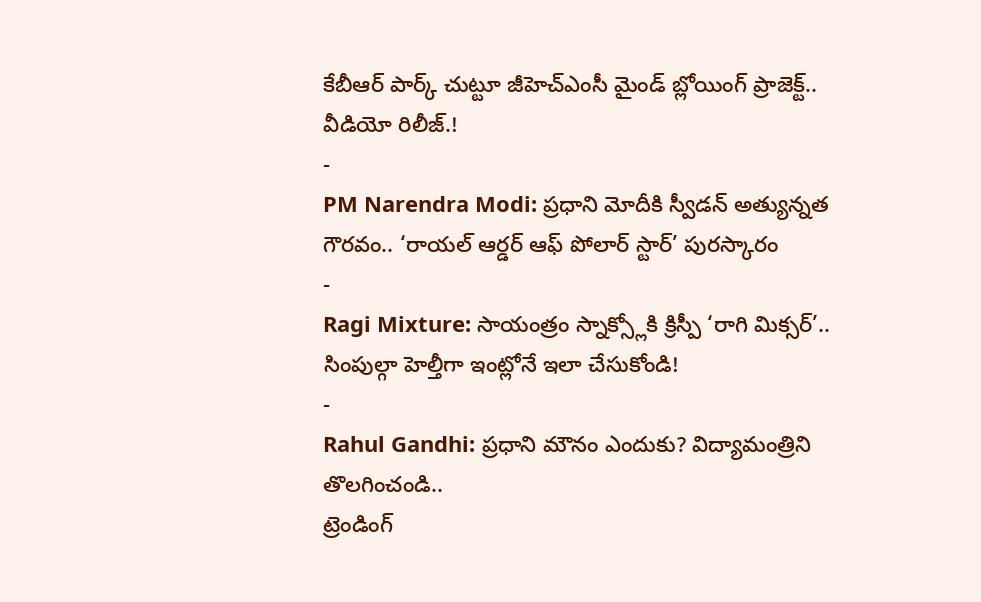కేబీఆర్ పార్క్ చుట్టూ జీహెచ్ఎంసీ మైండ్ బ్లోయింగ్ ప్రాజెక్ట్.. వీడియో రిలీజ్.!
-
PM Narendra Modi: ప్రధాని మోదీకి స్వీడన్ అత్యున్నత గౌరవం.. ‘రాయల్ ఆర్డర్ ఆఫ్ పోలార్ స్టార్’ పురస్కారం
-
Ragi Mixture: సాయంత్రం స్నాక్స్లోకి క్రిస్పీ ‘రాగి మిక్సర్’.. సింపుల్గా హెల్తీగా ఇంట్లోనే ఇలా చేసుకోండి!
-
Rahul Gandhi: ప్రధాని మౌనం ఎందుకు? విద్యామంత్రిని తొలగించండి..
ట్రెండింగ్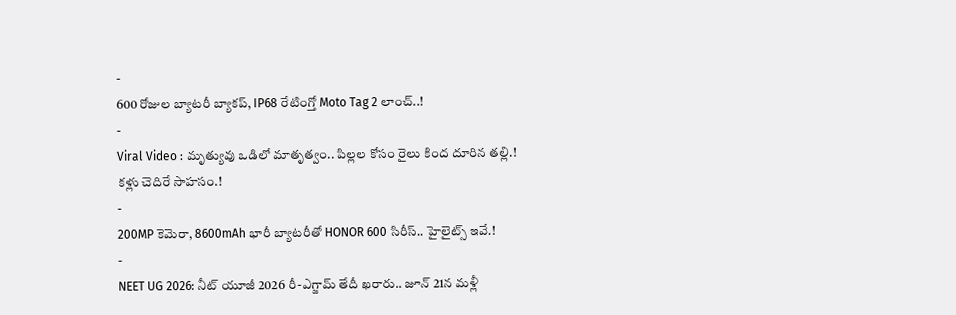-
600 రోజుల బ్యాటరీ బ్యాకప్, IP68 రేటింగ్తో Moto Tag 2 లాంచ్..!
-
Viral Video : మృత్యువు ఒడిలో మాతృత్వం.. పిల్లల కోసం రైలు కింద దూరిన తల్లి.! కళ్లు చెదిరే సాహసం.!
-
200MP కెమెరా, 8600mAh భారీ బ్యాటరీతో HONOR 600 సిరీస్.. హైలైట్స్ ఇవే.!
-
NEET UG 2026: నీట్ యూజీ 2026 రీ-ఎగ్జామ్ తేదీ ఖరారు.. జూన్ 21న మళ్లీ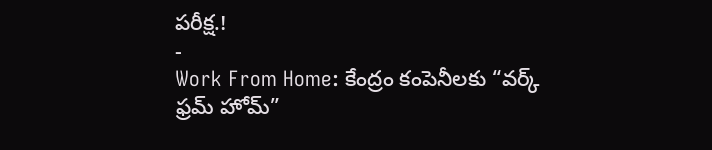పరీక్ష.!
-
Work From Home: కేంద్రం కంపెనీలకు “వర్క్ ఫ్రమ్ హోమ్”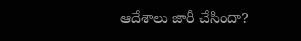ఆదేశాలు జారీ చేసిందా?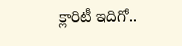క్లారిటీ ఇదిగో..